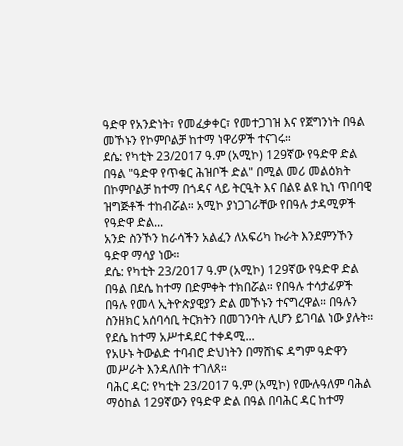ዓድዋ የአንድነት፣ የመፈቃቀር፣ የመተጋገዝ እና የጀግንነት በዓል መኾኑን የኮምቦልቻ ከተማ ነዋሪዎች ተናገሩ።
ደሴ: የካቲት 23/2017 ዓ.ም (አሚኮ) 129ኛው የዓድዋ ድል በዓል "ዓድዋ የጥቁር ሕዝቦች ድል" በሚል መሪ መልዕክት በኮምቦልቻ ከተማ በጎዳና ላይ ትርዒት እና በልዩ ልዩ ኪነ ጥበባዊ ዝግጅቶች ተከብሯል። አሚኮ ያነጋገራቸው የበዓሉ ታዳሚዎች የዓድዋ ድል...
አንድ ስንኾን ከራሳችን አልፈን ለአፍሪካ ኩራት እንደምንኾን ዓድዋ ማሳያ ነው።
ደሴ: የካቲት 23/2017 ዓ.ም (አሚኮ) 129ኛው የዓድዋ ድል በዓል በደሴ ከተማ በድምቀት ተክበሯል። የበዓሉ ተሳታፊዎች በዓሉ የመላ ኢትዮጵያዊያን ድል መኾኑን ተናግረዋል። በዓሉን ስንዘክር አሰባሳቢ ትርክትን በመገንባት ሊሆን ይገባል ነው ያሉት።
የደሴ ከተማ አሥተዳደር ተቀዳሚ...
የአሁኑ ትውልድ ተባብሮ ድህነትን በማሸነፍ ዳግም ዓድዋን መሥራት እንዳለበት ተገለጸ።
ባሕር ዳር: የካቲት 23/2017 ዓ.ም (አሚኮ) የሙሉዓለም ባሕል ማዕከል 129ኛውን የዓድዋ ድል በዓል በባሕር ዳር ከተማ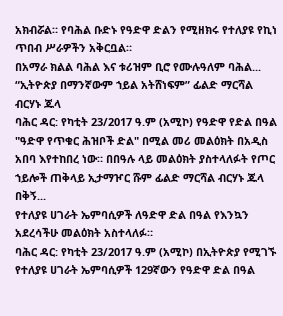አክብሯል። የባሕል ቡድኑ የዓድዋ ድልን የሚዘክሩ የተለያዩ የኪነ ጥበብ ሥራዎችን አቅርቧል።
በአማራ ክልል ባሕል እና ቱሪዝም ቢሮ የሙሉዓለም ባሕል...
“ኢትዮጵያ በማንኛውም ኀይል አትሸነፍም” ፊልድ ማርሻል ብርሃኑ ጁላ
ባሕር ዳር: የካቲት 23/2017 ዓ.ም (አሚኮ) የዓድዋ የድል በዓል "ዓድዋ የጥቁር ሕዝቦች ድል" በሚል መሪ መልዕክት በአዲስ አበባ እየተከበረ ነው። በበዓሉ ላይ መልዕክት ያስተላለፉት የጦር ኀይሎች ጠቅላይ ኢታማዦር ሹም ፊልድ ማርሻል ብርሃኑ ጁላ በቅኝ...
የተለያዩ ሀገራት ኤምባሲዎች ለዓድዋ ድል በዓል የእንኳን አደረሳችሁ መልዕክት አስተላለፉ።
ባሕር ዳር: የካቲት 23/2017 ዓ.ም (አሚኮ) በኢትዮጵያ የሚገኙ የተለያዩ ሀገራት ኤምባሲዎች 129ኛውን የዓድዋ ድል በዓል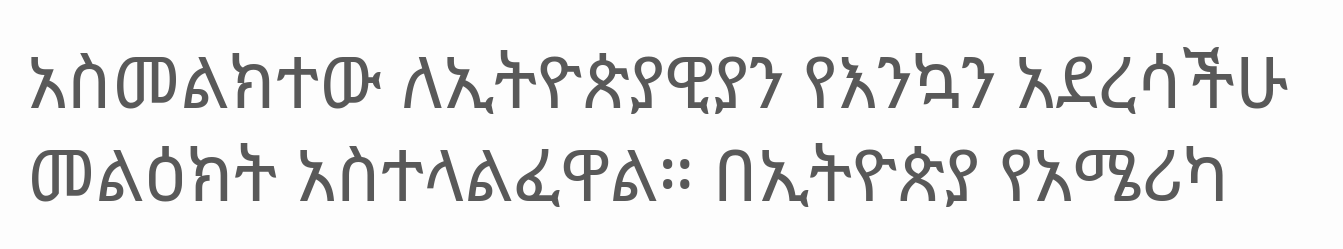አስመልክተው ለኢትዮጵያዊያን የእንኳን አደረሳችሁ መልዕክት አስተላልፈዋል። በኢትዮጵያ የአሜሪካ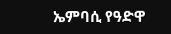ኤምባሲ የዓድዋ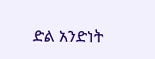ድል አንድነት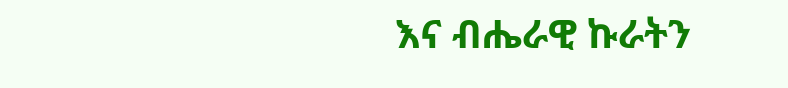እና ብሔራዊ ኩራትን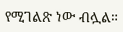የሚገልጽ ነው ብሏል።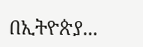በኢትዮጵያ...